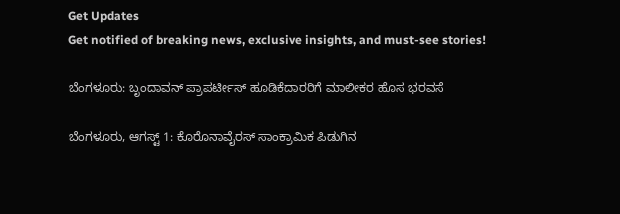Get Updates
Get notified of breaking news, exclusive insights, and must-see stories!

ಬೆಂಗಳೂರು: ಬೃಂದಾವನ್ ಪ್ರಾಪರ್ಟೀಸ್ ಹೂಡಿಕೆದಾರರಿಗೆ ಮಾಲೀಕರ ಹೊಸ ಭರವಸೆ

ಬೆಂಗಳೂರು, ಆಗಸ್ಟ್ 1: ಕೊರೊನಾವೈರಸ್ ಸಾಂಕ್ರಾಮಿಕ ಪಿಡುಗಿನ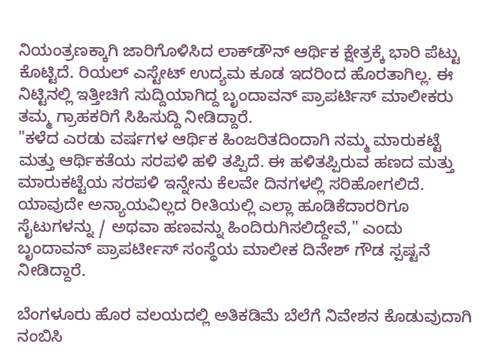ನಿಯಂತ್ರಣಕ್ಕಾಗಿ ಜಾರಿಗೊಳಿಸಿದ ಲಾಕ್‌ಡೌನ್‌ ಆರ್ಥಿಕ ಕ್ಷೇತ್ರಕ್ಕೆ ಭಾರಿ ಪೆಟ್ಟು ಕೊಟ್ಟಿದೆ. ರಿಯಲ್ ಎಸ್ಟೇಟ್ ಉದ್ಯಮ ಕೂಡ ಇದರಿಂದ ಹೊರತಾಗಿಲ್ಲ. ಈ ನಿಟ್ಟಿನಲ್ಲಿ ಇತ್ತೀಚಿಗೆ ಸುದ್ದಿಯಾಗಿದ್ದ ಬೃಂದಾವನ್ ಪ್ರಾಪರ್ಟಿಸ್ ಮಾಲೀಕರು ತಮ್ಮ ಗ್ರಾಹಕರಿಗೆ ಸಿಹಿಸುದ್ದಿ ನೀಡಿದ್ದಾರೆ.
"ಕಳೆದ ಎರಡು ವರ್ಷಗಳ ಆರ್ಥಿಕ ಹಿಂಜರಿತದಿಂದಾಗಿ ನಮ್ಮ ಮಾರುಕಟ್ಟೆ ಮತ್ತು ಆರ್ಥಿಕತೆಯ ಸರಪಳಿ ಹಳಿ ತಪ್ಪಿದೆ. ಈ ಹಳಿತಪ್ಪಿರುವ ಹಣದ ಮತ್ತು ಮಾರುಕಟ್ಟೆಯ ಸರಪಳಿ ಇನ್ನೇನು ಕೆಲವೇ ದಿನಗಳಲ್ಲಿ ಸರಿಹೋಗಲಿದೆ. ಯಾವುದೇ ಅನ್ಯಾಯವಿಲ್ಲದ ರೀತಿಯಲ್ಲಿ ಎಲ್ಲಾ ಹೂಡಿಕೆದಾರರಿಗೂ ಸೈಟುಗಳನ್ನು / ಅಥವಾ ಹಣವನ್ನು ಹಿಂದಿರುಗಿಸಲಿದ್ದೇವೆ," ಎಂದು ಬೃಂದಾವನ್ ಪ್ರಾಪರ್ಟೀಸ್ ಸಂಸ್ಥೆಯ ಮಾಲೀಕ ದಿನೇಶ್‌ ಗೌಡ ಸ್ಪಷ್ಟನೆ ನೀಡಿದ್ದಾರೆ.

ಬೆಂಗಳೂರು ಹೊರ ವಲಯದಲ್ಲಿ ಅತಿಕಡಿಮೆ ಬೆಲೆಗೆ ನಿವೇಶನ ಕೊಡುವುದಾಗಿ ನಂಬಿಸಿ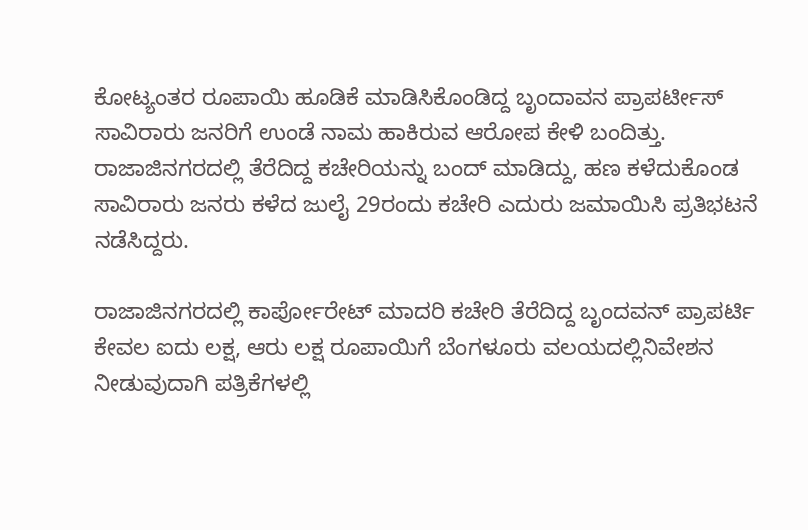ಕೋಟ್ಯಂತರ ರೂಪಾಯಿ ಹೂಡಿಕೆ ಮಾಡಿಸಿಕೊಂಡಿದ್ದ ಬೃಂದಾವನ ಪ್ರಾಪರ್ಟೀಸ್ ಸಾವಿರಾರು ಜನರಿಗೆ ಉಂಡೆ ನಾಮ ಹಾಕಿರುವ ಆರೋಪ ಕೇಳಿ ಬಂದಿತ್ತು. ರಾಜಾಜಿನಗರದಲ್ಲಿ ತೆರೆದಿದ್ದ ಕಚೇರಿಯನ್ನು ಬಂದ್ ಮಾಡಿದ್ದು, ಹಣ ಕಳೆದುಕೊಂಡ ಸಾವಿರಾರು ಜನರು ಕಳೆದ ಜುಲೈ 29ರಂದು ಕಚೇರಿ ಎದುರು ಜಮಾಯಿಸಿ ಪ್ರತಿಭಟನೆ ನಡೆಸಿದ್ದರು.

ರಾಜಾಜಿನಗರದಲ್ಲಿ ಕಾರ್ಪೋರೇಟ್ ಮಾದರಿ ಕಚೇರಿ ತೆರೆದಿದ್ದ ಬೃಂದವನ್ ಪ್ರಾಪರ್ಟಿ ಕೇವಲ ಐದು ಲಕ್ಷ, ಆರು ಲಕ್ಷ ರೂಪಾಯಿಗೆ ಬೆಂಗಳೂರು ವಲಯದಲ್ಲಿನಿವೇಶನ ನೀಡುವುದಾಗಿ ಪತ್ರಿಕೆಗಳಲ್ಲಿ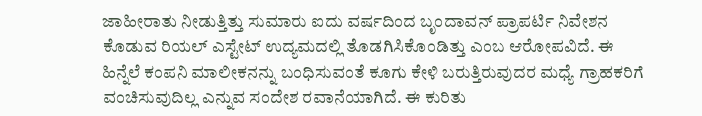ಜಾಹೀರಾತು ನೀಡುತ್ತಿತ್ತು ಸುಮಾರು ಐದು ವರ್ಷದಿಂದ ಬೃಂದಾವನ್ ಪ್ರಾಪರ್ಟಿ ನಿವೇಶನ ಕೊಡುವ ರಿಯಲ್ ಎಸ್ಟೇಟ್ ಉದ್ಯಮದಲ್ಲಿ ತೊಡಗಿಸಿಕೊಂಡಿತ್ತು ಎಂಬ ಆರೋಪವಿದೆ. ಈ ಹಿನ್ನೆಲೆ ಕಂಪನಿ ಮಾಲೀಕನನ್ನು ಬಂಧಿಸುವಂತೆ ಕೂಗು ಕೇಳಿ ಬರುತ್ತಿರುವುದರ ಮಧ್ಯೆ ಗ್ರಾಹಕರಿಗೆ ವಂಚಿಸುವುದಿಲ್ಲ ಎನ್ನುವ ಸಂದೇಶ ರವಾನೆಯಾಗಿದೆ. ಈ ಕುರಿತು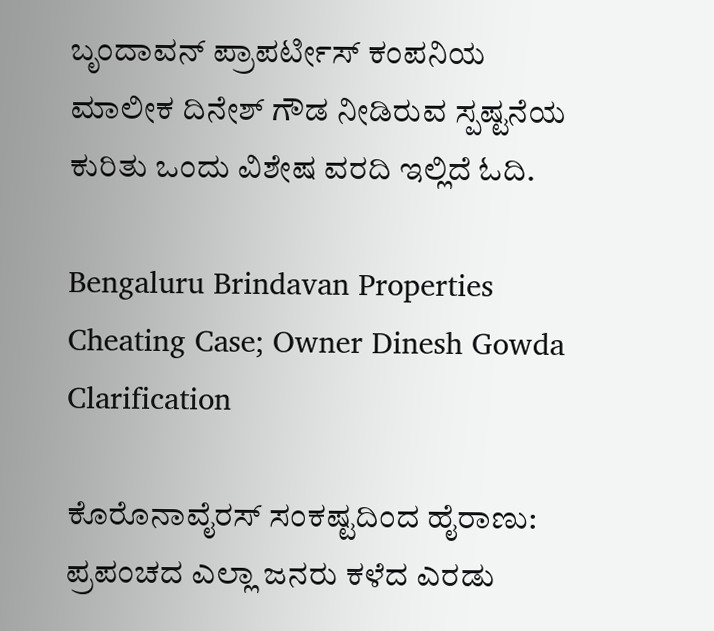ಬೃಂದಾವನ್ ಪ್ರಾಪರ್ಟೀಸ್ ಕಂಪನಿಯ ಮಾಲೀಕ ದಿನೇಶ್ ಗೌಡ ನೀಡಿರುವ ಸ್ಪಷ್ಟನೆಯ ಕುರಿತು ಒಂದು ವಿಶೇಷ ವರದಿ ಇಲ್ಲಿದೆ ಓದಿ.

Bengaluru Brindavan Properties Cheating Case; Owner Dinesh Gowda Clarification

ಕೊರೊನಾವೈರಸ್ ಸಂಕಷ್ಟದಿಂದ ಹೈರಾಣು:
ಪ್ರಪಂಚದ ಎಲ್ಲಾ ಜನರು ಕಳೆದ ಎರಡು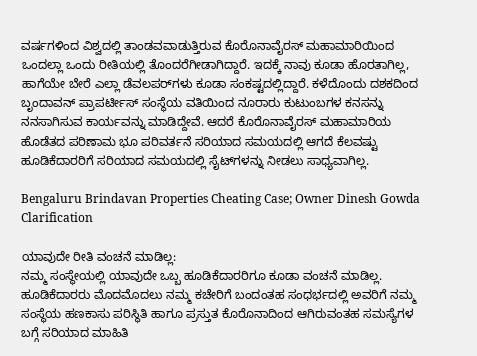ವರ್ಷಗಳಿಂದ ವಿಶ್ವದಲ್ಲಿ ತಾಂಡವವಾಡುತ್ತಿರುವ ಕೊರೊನಾವೈರಸ್ ಮಹಾಮಾರಿಯಿಂದ ಒಂದಲ್ಲಾ ಒಂದು ರೀತಿಯಲ್ಲಿ ತೊಂದರೆಗೀಡಾಗಿದ್ದಾರೆ. ಇದಕ್ಕೆ ನಾವು ಕೂಡಾ ಹೊರತಾಗಿಲ್ಲ, ಹಾಗೆಯೇ ಬೇರೆ ಎಲ್ಲಾ ಡೆವಲಪರ್‌ಗಳು ಕೂಡಾ ಸಂಕಷ್ಟದಲ್ಲಿದ್ದಾರೆ. ಕಳೆದೊಂದು ದಶಕದಿಂದ ಬೃಂದಾವನ್ ಪ್ರಾಪರ್ಟೀಸ್ ಸಂಸ್ಥೆಯ ವತಿಯಿಂದ ನೂರಾರು ಕುಟುಂಬಗಳ ಕನಸನ್ನು ನನಸಾಗಿಸುವ ಕಾರ್ಯವನ್ನು ಮಾಡಿದ್ದೇವೆ. ಆದರೆ ಕೊರೊನಾವೈರಸ್ ಮಹಾಮಾರಿಯ ಹೊಡೆತದ ಪರಿಣಾಮ ಭೂ ಪರಿವರ್ತನೆ ಸರಿಯಾದ ಸಮಯದಲ್ಲಿ ಆಗದೆ ಕೆಲವಷ್ಟು ಹೂಡಿಕೆದಾರರಿಗೆ ಸರಿಯಾದ ಸಮಯದಲ್ಲಿ ಸೈಟ್‌ಗಳನ್ನು ನೀಡಲು ಸಾಧ್ಯವಾಗಿಲ್ಲ.

Bengaluru Brindavan Properties Cheating Case; Owner Dinesh Gowda Clarification

ಯಾವುದೇ ರೀತಿ ವಂಚನೆ ಮಾಡಿಲ್ಲ:
ನಮ್ಮ ಸಂಸ್ಥೇಯಲ್ಲಿ ಯಾವುದೇ ಒಬ್ಬ ಹೂಡಿಕೆದಾರರಿಗೂ ಕೂಡಾ ವಂಚನೆ ಮಾಡಿಲ್ಲ. ಹೂಡಿಕೆದಾರರು ಮೊದಮೊದಲು ನಮ್ಮ ಕಚೇರಿಗೆ ಬಂದಂತಹ ಸಂಧರ್ಭದಲ್ಲಿ ಅವರಿಗೆ ನಮ್ಮ ಸಂಸ್ಥೆಯ ಹಣಕಾಸು ಪರಿಸ್ಥಿತಿ ಹಾಗೂ ಪ್ರಸ್ತುತ ಕೊರೊನಾದಿಂದ ಆಗಿರುವಂತಹ ಸಮಸ್ಯೆಗಳ ಬಗ್ಗೆ ಸರಿಯಾದ ಮಾಹಿತಿ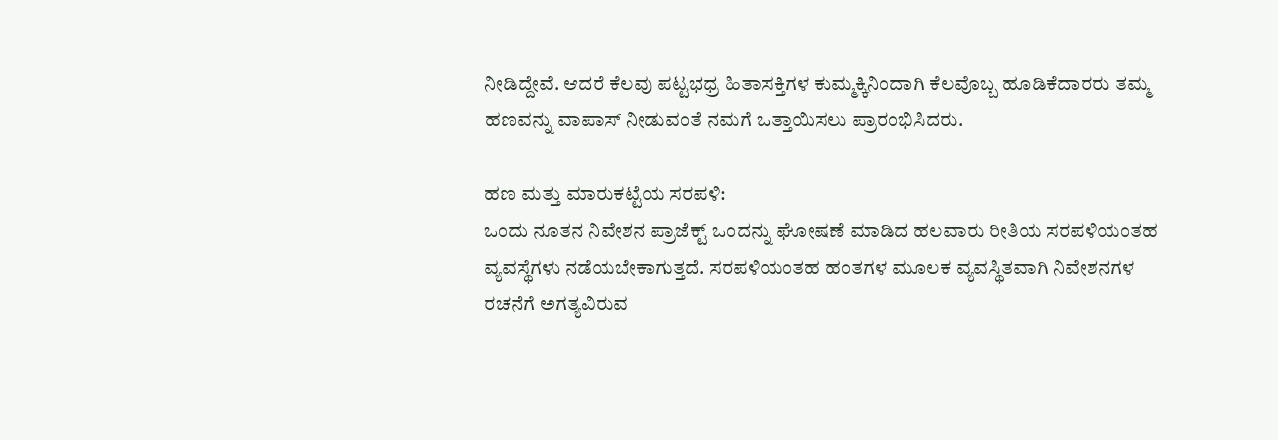ನೀಡಿದ್ದೇವೆ. ಆದರೆ ಕೆಲವು ಪಟ್ಟಭಧ್ರ ಹಿತಾಸಕ್ತಿಗಳ ಕುಮ್ಮಕ್ಕಿನಿಂದಾಗಿ ಕೆಲವೊಬ್ಬ ಹೂಡಿಕೆದಾರರು ತಮ್ಮ ಹಣವನ್ನು ವಾಪಾಸ್ ನೀಡುವಂತೆ ನಮಗೆ ಒತ್ತಾಯಿಸಲು ಪ್ರಾರಂಭಿಸಿದರು.

ಹಣ ಮತ್ತು ಮಾರುಕಟ್ಟೆಯ ಸರಪಳಿ:
ಒಂದು ನೂತನ ನಿವೇಶನ ಪ್ರಾಜೆಕ್ಟ್‌ ಒಂದನ್ನು ಘೋಷಣೆ ಮಾಡಿದ ಹಲವಾರು ರೀತಿಯ ಸರಪಳಿಯಂತಹ ವ್ಯವಸ್ಥೆಗಳು ನಡೆಯಬೇಕಾಗುತ್ತದೆ. ಸರಪಳಿಯಂತಹ ಹಂತಗಳ ಮೂಲಕ ವ್ಯವಸ್ಥಿತವಾಗಿ ನಿವೇಶನಗಳ ರಚನೆಗೆ ಅಗತ್ಯವಿರುವ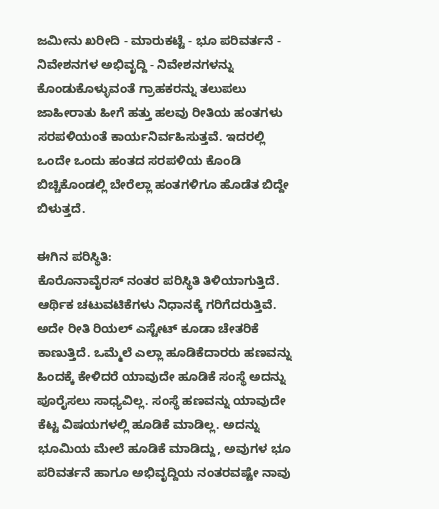ಜಮೀನು ಖರೀದಿ - ಮಾರುಕಟ್ಟೆ - ಭೂ ಪರಿವರ್ತನೆ - ನಿವೇಶನಗಳ ಅಭಿವೃದ್ದಿ - ನಿವೇಶನಗಳನ್ನು ಕೊಂಡುಕೊಳ್ಳುವಂತೆ ಗ್ರಾಹಕರನ್ನು ತಲುಪಲು ಜಾಹೀರಾತು ಹೀಗೆ ಹತ್ತು ಹಲವು ರೀತಿಯ ಹಂತಗಳು ಸರಪಳಿಯಂತೆ ಕಾರ್ಯನಿರ್ವಹಿಸುತ್ತವೆ. ಇದರಲ್ಲಿ ಒಂದೇ ಒಂದು ಹಂತದ ಸರಪಳಿಯ ಕೊಂಡಿ ಬಿಚ್ಚಿಕೊಂಡಲ್ಲಿ ಬೇರೆಲ್ಲಾ ಹಂತಗಳಿಗೂ ಹೊಡೆತ ಬಿದ್ದೇ ಬಿಳುತ್ತದೆ.

ಈಗಿನ ಪರಿಸ್ಥಿತಿ:
ಕೊರೊನಾವೈರಸ್ ನಂತರ ಪರಿಸ್ಥಿತಿ ತಿಳಿಯಾಗುತ್ತಿದೆ. ಆರ್ಥಿಕ ಚಟುವಟಿಕೆಗಳು ನಿಧಾನಕ್ಕೆ ಗರಿಗೆದರುತ್ತಿವೆ. ಅದೇ ರೀತಿ ರಿಯಲ್‌ ಎಸ್ಟೇಟ್‌ ಕೂಡಾ ಚೇತರಿಕೆ ಕಾಣುತ್ತಿದೆ. ಒಮ್ಮೆಲೆ ಎಲ್ಲಾ ಹೂಡಿಕೆದಾರರು ಹಣವನ್ನು ಹಿಂದಕ್ಕೆ ಕೇಳಿದರೆ ಯಾವುದೇ ಹೂಡಿಕೆ ಸಂಸ್ಥೆ ಅದನ್ನು ಪೂರೈಸಲು ಸಾಧ್ಯವಿಲ್ಲ. ಸಂಸ್ಥೆ ಹಣವನ್ನು ಯಾವುದೇ ಕೆಟ್ಟ ವಿಷಯಗಳಲ್ಲಿ ಹೂಡಿಕೆ ಮಾಡಿಲ್ಲ. ಅದನ್ನು ಭೂಮಿಯ ಮೇಲೆ ಹೂಡಿಕೆ ಮಾಡಿದ್ದು, ಅವುಗಳ ಭೂ ಪರಿವರ್ತನೆ ಹಾಗೂ ಅಭಿವೃದ್ದಿಯ ನಂತರವಷ್ಟೇ ನಾವು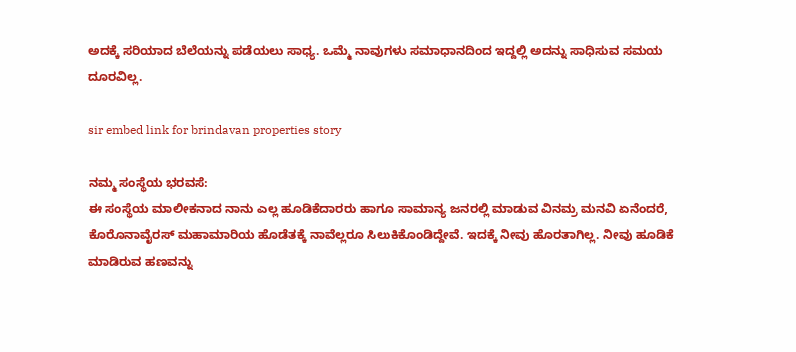ಅದಕ್ಕೆ ಸರಿಯಾದ ಬೆಲೆಯನ್ನು ಪಡೆಯಲು ಸಾಧ್ಯ. ಒಮ್ಮೆ ನಾವುಗಳು ಸಮಾಧಾನದಿಂದ ಇದ್ದಲ್ಲಿ ಅದನ್ನು ಸಾಧಿಸುವ ಸಮಯ ದೂರವಿಲ್ಲ.

sir embed link for brindavan properties story

ನಮ್ಮ ಸಂಸ್ಥೆಯ ಭರವಸೆ:
ಈ ಸಂಸ್ಥೆಯ ಮಾಲೀಕನಾದ ನಾನು ಎಲ್ಲ ಹೂಡಿಕೆದಾರರು ಹಾಗೂ ಸಾಮಾನ್ಯ ಜನರಲ್ಲಿ ಮಾಡುವ ವಿನಮ್ರ ಮನವಿ ಏನೆಂದರೆ, ಕೊರೊನಾವೈರಸ್ ಮಹಾಮಾರಿಯ ಹೊಡೆತಕ್ಕೆ ನಾವೆಲ್ಲರೂ ಸಿಲುಕಿಕೊಂಡಿದ್ದೇವೆ. ಇದಕ್ಕೆ ನೀವು ಹೊರತಾಗಿಲ್ಲ. ನೀವು ಹೂಡಿಕೆ ಮಾಡಿರುವ ಹಣವನ್ನು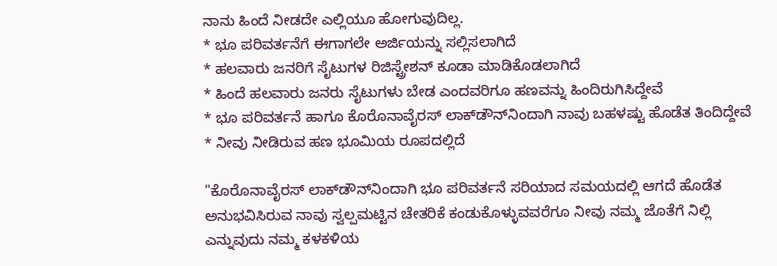ನಾನು ಹಿಂದೆ ನೀಡದೇ ಎಲ್ಲಿಯೂ ಹೋಗುವುದಿಲ್ಲ.
* ಭೂ ಪರಿವರ್ತನೆಗೆ ಈಗಾಗಲೇ ಅರ್ಜಿಯನ್ನು ಸಲ್ಲಿಸಲಾಗಿದೆ
* ಹಲವಾರು ಜನರಿಗೆ ಸೈಟುಗಳ ರಿಜಿಸ್ಟ್ರೇಶನ್ ಕೂಡಾ ಮಾಡಿಕೊಡಲಾಗಿದೆ
* ಹಿಂದೆ ಹಲವಾರು ಜನರು ಸೈಟುಗಳು ಬೇಡ ಎಂದವರಿಗೂ ಹಣವನ್ನು ಹಿಂದಿರುಗಿಸಿದ್ದೇವೆ
* ಭೂ ಪರಿವರ್ತನೆ ಹಾಗೂ ಕೊರೊನಾವೈರಸ್ ಲಾಕ್‌ಡೌನ್‌ನಿಂದಾಗಿ ನಾವು ಬಹಳಷ್ಟು ಹೊಡೆತ ತಿಂದಿದ್ದೇವೆ
* ನೀವು ನೀಡಿರುವ ಹಣ ಭೂಮಿಯ ರೂಪದಲ್ಲಿದೆ

"ಕೊರೊನಾವೈರಸ್ ಲಾಕ್‌ಡೌನ್‌ನಿಂದಾಗಿ ಭೂ ಪರಿವರ್ತನೆ ಸರಿಯಾದ ಸಮಯದಲ್ಲಿ ಆಗದೆ ಹೊಡೆತ ಅನುಭವಿಸಿರುವ ನಾವು ಸ್ವಲ್ಪಮಟ್ಟಿನ ಚೇತರಿಕೆ ಕಂಡುಕೊಳ್ಳುವವರೆಗೂ ನೀವು ನಮ್ಮ ಜೊತೆಗೆ ನಿಲ್ಲಿ ಎನ್ನುವುದು ನಮ್ಮ ಕಳಕಳಿಯ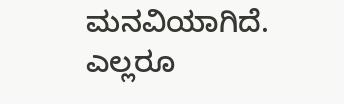ಮನವಿಯಾಗಿದೆ. ಎಲ್ಲರೂ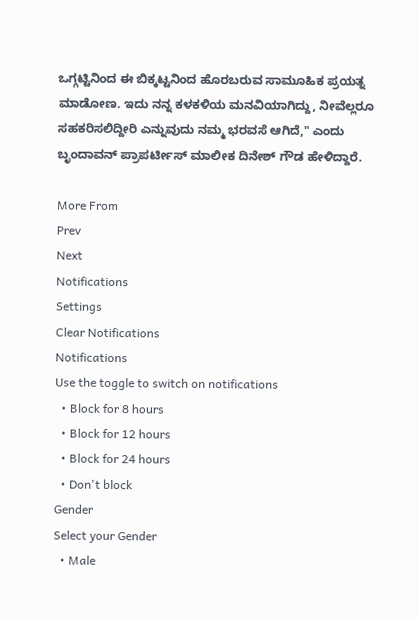ಒಗ್ಗಟ್ಟಿನಿಂದ ಈ ಬಿಕ್ಕಟ್ಟನಿಂದ ಹೊರಬರುವ ಸಾಮೂಹಿಕ ಪ್ರಯತ್ನ ಮಾಡೋಣ. ಇದು ನನ್ನ ಕಳಕಳಿಯ ಮನವಿಯಾಗಿದ್ದು, ನೀವೆಲ್ಲರೂ ಸಹಕರಿಸಲಿದ್ದೀರಿ ಎನ್ನುವುದು ನಮ್ಮ ಭರವಸೆ ಆಗಿದೆ," ಎಂದು ಬೃಂದಾವನ್ ಪ್ರಾಪರ್ಟೀಸ್ ಮಾಲೀಕ ದಿನೇಶ್ ಗೌಡ ಹೇಳಿದ್ದಾರೆ.

More From
Prev
Next
Notifications
Settings
Clear Notifications
Notifications
Use the toggle to switch on notifications
  • Block for 8 hours
  • Block for 12 hours
  • Block for 24 hours
  • Don't block
Gender
Select your Gender
  • Male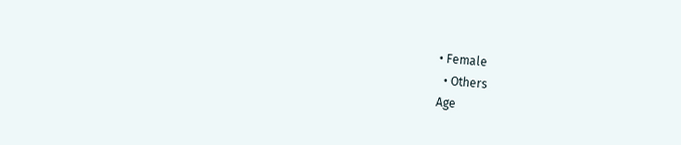• Female
  • Others
Age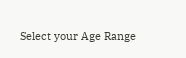Select your Age Range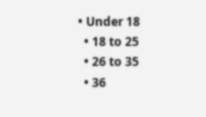• Under 18
  • 18 to 25
  • 26 to 35
  • 36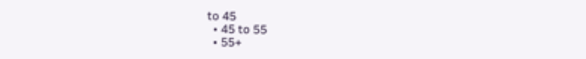to 45
  • 45 to 55
  • 55+